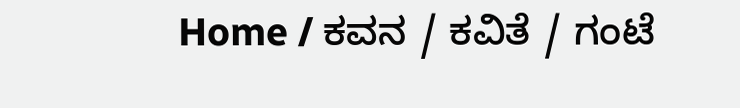Home / ಕವನ / ಕವಿತೆ / ಗಂಟೆ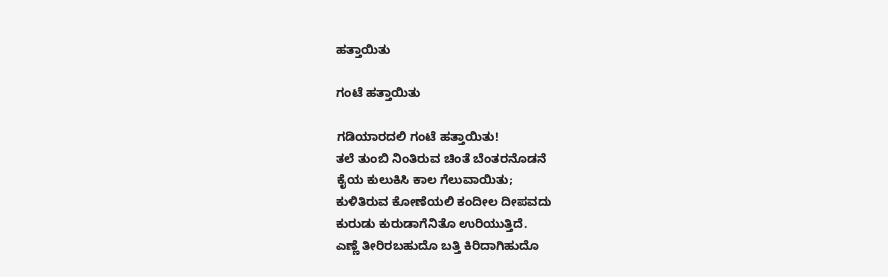ಹತ್ತಾಯಿತು

ಗಂಟೆ ಹತ್ತಾಯಿತು

ಗಡಿಯಾರದಲಿ ಗಂಟೆ ಹತ್ತಾಯಿತು!
ತಲೆ ತುಂಬಿ ನಿಂತಿರುವ ಚಿಂತೆ ಬೆಂತರನೊಡನೆ
ಕೈಯ ಕುಲುಕಿಸಿ ಕಾಲ ಗೆಲುವಾಯಿತು;
ಕುಳಿತಿರುವ ಕೋಣೆಯಲಿ ಕಂದೀಲ ದೀಪವದು
ಕುರುಡು ಕುರುಡಾಗೆನಿತೊ ಉರಿಯುತ್ತಿದೆ.
ಎಣ್ಣೆ ತೀರಿರಬಹುದೊ ಬತ್ತಿ ಕಿರಿದಾಗಿಹುದೊ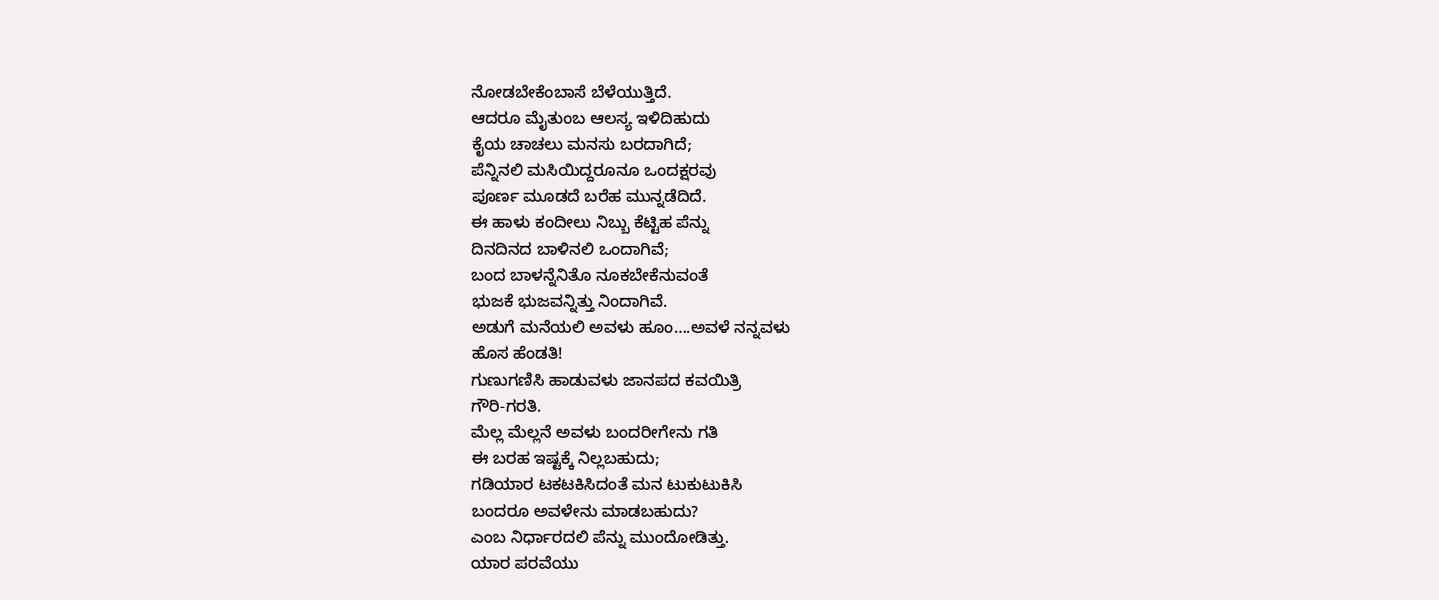ನೋಡಬೇಕೆಂಬಾಸೆ ಬೆಳೆಯುತ್ತಿದೆ.
ಆದರೂ ಮೈತುಂಬ ಆಲಸ್ಯ ಇಳಿದಿಹುದು
ಕೈಯ ಚಾಚಲು ಮನಸು ಬರದಾಗಿದೆ;
ಪೆನ್ನಿನಲಿ ಮಸಿಯಿದ್ದರೂನೂ ಒಂದಕ್ಷರವು
ಪೂರ್ಣ ಮೂಡದೆ ಬರೆಹ ಮುನ್ನಡೆದಿದೆ.
ಈ ಹಾಳು ಕಂದೀಲು ನಿಬ್ಬು ಕೆಟ್ಟಿಹ ಪೆನ್ನು
ದಿನದಿನದ ಬಾಳಿನಲಿ ಒಂದಾಗಿವೆ;
ಬಂದ ಬಾಳನ್ನೆನಿತೊ ನೂಕಬೇಕೆನುವಂತೆ
ಭುಜಕೆ ಭುಜವನ್ನಿತ್ತು ನಿಂದಾಗಿವೆ.
ಅಡುಗೆ ಮನೆಯಲಿ ಅವಳು ಹೂಂ….ಅವಳೆ ನನ್ನವಳು
ಹೊಸ ಹೆಂಡತಿ!
ಗುಣುಗಣಿಸಿ ಹಾಡುವಳು ಜಾನಪದ ಕವಯಿತ್ರಿ
ಗೌರಿ-ಗರತಿ.
ಮೆಲ್ಲ ಮೆಲ್ಲನೆ ಅವಳು ಬಂದರೀಗೇನು ಗತಿ
ಈ ಬರಹ ಇಷ್ಟಕ್ಕೆ ನಿಲ್ಲಬಹುದು;
ಗಡಿಯಾರ ಟಕಟಕಿಸಿದಂತೆ ಮನ ಟುಕುಟುಕಿಸಿ
ಬಂದರೂ ಅವಳೇನು ಮಾಡಬಹುದು?
ಎಂಬ ನಿರ್ಧಾರದಲಿ ಪೆನ್ನು ಮುಂದೋಡಿತ್ತು.
ಯಾರ ಪರವೆಯು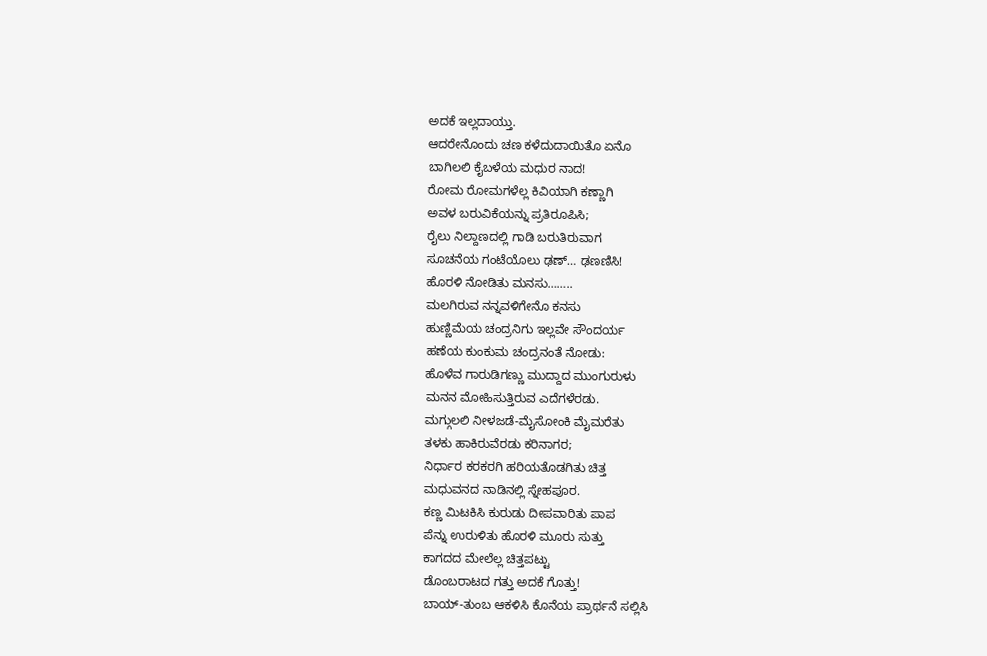ಅದಕೆ ಇಲ್ಲದಾಯ್ತು.
ಆದರೇನೊಂದು ಚಣ ಕಳೆದುದಾಯಿತೊ ಏನೊ
ಬಾಗಿಲಲಿ ಕೈಬಳೆಯ ಮಧುರ ನಾದ!
ರೋಮ ರೋಮಗಳೆಲ್ಲ ಕಿವಿಯಾಗಿ ಕಣ್ಣಾಗಿ
ಅವಳ ಬರುವಿಕೆಯನ್ನು ಪ್ರತಿರೂಪಿಸಿ;
ರೈಲು ನಿಲ್ದಾಣದಲ್ಲಿ ಗಾಡಿ ಬರುತಿರುವಾಗ
ಸೂಚನೆಯ ಗಂಟೆಯೊಲು ಢಣ್… ಢಣಣಿಸಿ!
ಹೊರಳಿ ನೋಡಿತು ಮನಸು……..
ಮಲಗಿರುವ ನನ್ನವಳಿಗೇನೊ ಕನಸು
ಹುಣ್ಣಿಮೆಯ ಚಂದ್ರನಿಗು ಇಲ್ಲವೇ ಸೌಂದರ್ಯ
ಹಣೆಯ ಕುಂಕುಮ ಚಂದ್ರನಂತೆ ನೋಡು:
ಹೊಳೆವ ಗಾರುಡಿಗಣ್ಣು ಮುದ್ದಾದ ಮುಂಗುರುಳು
ಮನನ ಮೋಹಿಸುತ್ತಿರುವ ಎದೆಗಳೆರಡು.
ಮಗ್ಗುಲಲಿ ನೀಳಜಡೆ-ಮೈಸೋಂಕಿ ಮೈಮರೆತು
ತಳಕು ಹಾಕಿರುವೆರಡು ಕರಿನಾಗರ;
ನಿರ್ಧಾರ ಕರಕರಗಿ ಹರಿಯತೊಡಗಿತು ಚಿತ್ತ
ಮಧುವನದ ನಾಡಿನಲ್ಲಿ ಸ್ನೇಹಪೂರ.
ಕಣ್ಣ ಮಿಟಕಿಸಿ ಕುರುಡು ದೀಪವಾರಿತು ಪಾಪ
ಪೆನ್ನು ಉರುಳಿತು ಹೊರಳಿ ಮೂರು ಸುತ್ತು
ಕಾಗದದ ಮೇಲೆಲ್ಲ ಚಿತ್ತಪಟ್ಟು
ಡೊಂಬರಾಟದ ಗತ್ತು ಅದಕೆ ಗೊತ್ತು!
ಬಾಯ್-ತುಂಬ ಆಕಳಿಸಿ ಕೊನೆಯ ಪ್ರಾರ್ಥನೆ ಸಲ್ಲಿಸಿ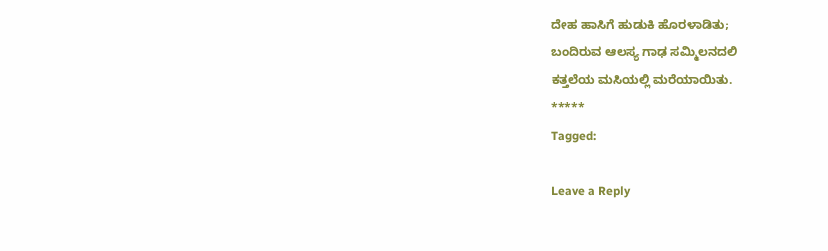ದೇಹ ಹಾಸಿಗೆ ಹುಡುಕಿ ಹೊರಳಾಡಿತು;
ಬಂದಿರುವ ಆಲಸ್ಯ ಗಾಢ ಸಮ್ಮಿಲನದಲಿ
ಕತ್ತಲೆಯ ಮಸಿಯಲ್ಲಿ ಮರೆಯಾಯಿತು.
*****
Tagged:

Leave a Reply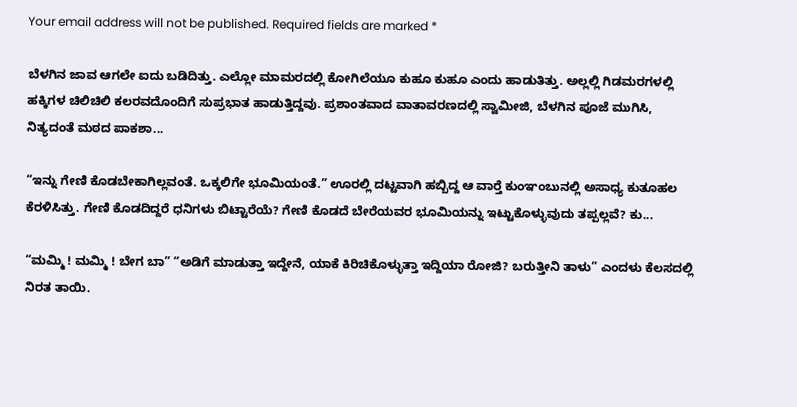Your email address will not be published. Required fields are marked *

ಬೆಳಗಿನ ಜಾವ ಆಗಲೇ ಐದು ಬಡಿದಿತ್ತು. ಎಲ್ಲೋ ಮಾಮರದಲ್ಲಿ ಕೋಗಿಲೆಯೂ ಕುಹೂ ಕುಹೂ ಎಂದು ಹಾಡುತಿತ್ತು. ಅಲ್ಲಲ್ಲಿ ಗಿಡಮರಗಳಲ್ಲಿ ಹಕ್ಕಿಗಳ ಚಿಲಿಚಿಲಿ ಕಲರವದೊಂದಿಗೆ ಸುಪ್ರಭಾತ ಹಾಡುತ್ತಿದ್ದವು. ಪ್ರಶಾಂತವಾದ ವಾತಾವರಣದಲ್ಲಿ ಸ್ವಾಮೀಜಿ, ಬೆಳಗಿನ ಪೂಜೆ ಮುಗಿಸಿ, ನಿತ್ಯದಂತೆ ಮಠದ ಪಾಕಶಾ...

“ಇನ್ನು ಗೇಣಿ ಕೊಡಬೇಕಾಗಿಲ್ಲವಂತೆ. ಒಕ್ಕಲಿಗೇ ಭೂಮಿಯಂತೆ.” ಊರಲ್ಲಿ ದಟ್ಟವಾಗಿ ಹಬ್ಬಿದ್ದ ಆ ವಾರ್‍ತೆ ಕುಂಞಂಬುನಲ್ಲಿ ಅಸಾಧ್ಯ ಕುತೂಹಲ ಕೆರಳಿಸಿತ್ತು. ಗೇಣಿ ಕೊಡದಿದ್ದರೆ ಧನಿಗಳು ಬಿಟ್ಟಾರೆಯೆ? ಗೇಣಿ ಕೊಡದೆ ಬೇರೆಯವರ ಭೂಮಿಯನ್ನು ಇಟ್ಟುಕೊಳ್ಳುವುದು ತಪ್ಪಲ್ಲವೆ? ಕು...

“ಮಮ್ಮಿ ! ಮಮ್ಮಿ ! ಬೇಗ ಬಾ” “ಅಡಿಗೆ ಮಾಡುತ್ತಾ ಇದ್ದೇನೆ, ಯಾಕೆ ಕಿರಿಚಿಕೊಳ್ಳುತ್ತಾ ಇದ್ದಿಯಾ ರೋಜಿ? ಬರುತ್ತೀನಿ ತಾಳು” ಎಂದಳು ಕೆಲಸದಲ್ಲಿ ನಿರತ ತಾಯಿ.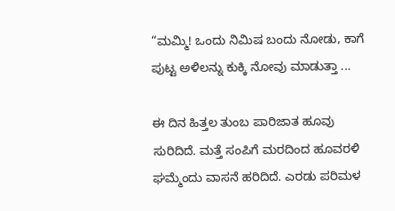“ಮಮ್ಮಿ! ಒಂದು ನಿಮಿಷ ಬಂದು ನೋಡು, ಕಾಗೆ ಪುಟ್ಟ ಅಳಿಲನ್ನು ಕುಕ್ಕಿ ನೋವು ಮಾಡುತ್ತಾ ...

ಈ ದಿನ ಹಿತ್ತಲ ತುಂಬ ಪಾರಿಜಾತ ಹೂವು ಸುರಿದಿದೆ. ಮತ್ತೆ ಸಂಪಿಗೆ ಮರದಿಂದ ಹೂವರಳಿ ಘಮ್ಮೆಂದು ವಾಸನೆ ಹರಿದಿದೆ. ಎರಡು ಪರಿಮಳ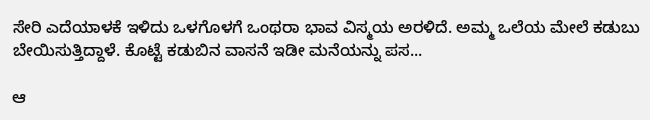ಸೇರಿ ಎದೆಯಾಳಕೆ ಇಳಿದು ಒಳಗೊಳಗೆ ಒಂಥರಾ ಭಾವ ವಿಸ್ಮಯ ಅರಳಿದೆ. ಅಮ್ಮ ಒಲೆಯ ಮೇಲೆ ಕಡುಬು ಬೇಯಿಸುತ್ತಿದ್ದಾಳೆ. ಕೊಟ್ಟೆ ಕಡುಬಿನ ವಾಸನೆ ಇಡೀ ಮನೆಯನ್ನು ಪಸ...

ಆ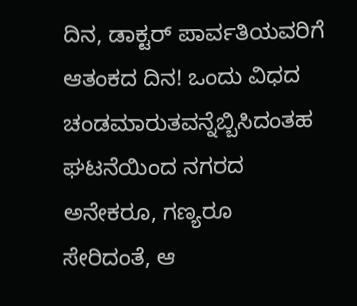ದಿನ, ಡಾಕ್ಟರ್ ಪಾರ್ವತಿಯವರಿಗೆ ಆತಂಕದ ದಿನ! ಒಂದು ವಿಧದ ಚಂಡಮಾರುತವನ್ನೆಬ್ಬಿಸಿದಂತಹ ಘಟನೆಯಿಂದ ನಗರದ ಅನೇಕರೂ, ಗಣ್ಯರೂ ಸೇರಿದಂತೆ, ಆ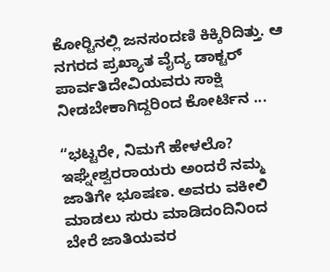ಕೋರ್‍ಟಿನಲ್ಲಿ ಜನಸಂದಣಿ ಕಿಕ್ಕಿರಿದಿತ್ತು. ಆ ನಗರದ ಪ್ರಖ್ಯಾತ ವೈದ್ಯ ಡಾಕ್ಟರ್ ಪಾರ್ವತಿದೇವಿಯವರು ಸಾಕ್ಷಿ ನೀಡಬೇಕಾಗಿದ್ದರಿಂದ ಕೋರ್ಟಿನ ...

“ಭಟ್ಟರೇ, ನಿಮಗೆ ಹೇಳಲೊ? ಇಘ್ನೇಶ್ವರರಾಯರು ಅಂದರೆ ನಮ್ಮ ಜಾತಿಗೇ ಭೂಷಣ. ಅವರು ವಕೀಲಿ ಮಾಡಲು ಸುರು ಮಾಡಿದಂದಿನಿಂದ ಬೇರೆ ಜಾತಿಯವರ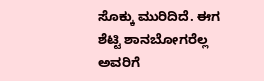ಸೊಕ್ಕು ಮುರಿದಿದೆ. ಈಗ ಶೆಟ್ಟಿ ಶಾನಬೋಗರೆಲ್ಲ ಅವರಿಗೆ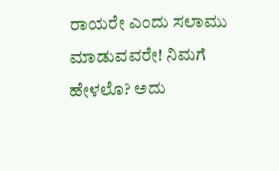ರಾಯರೇ ಎಂದು ಸಲಾಮು ಮಾಡುವವರೇ! ನಿಮಗೆ ಹೇಳಲೊ? ಅದು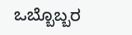ಒಬ್ಬೊಬ್ಬರ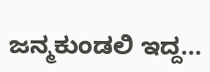ಜನ್ಮಕುಂಡಲಿ ಇದ್ದ...